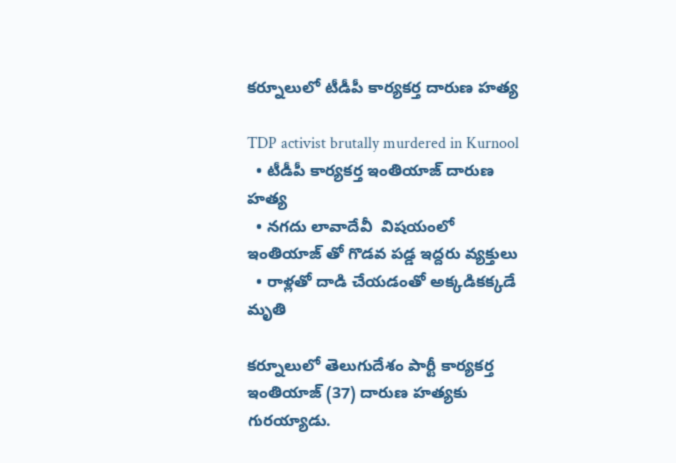కర్నూలులో టీడీపీ కార్యకర్త దారుణ హత్య

TDP activist brutally murdered in Kurnool
  • టీడీపీ కార్యకర్త ఇంతియాజ్ దారుణ హత్య
  • నగదు లావాదేవీ  విషయంలో ఇంతియాజ్ తో గొడవ పడ్డ ఇద్దరు వ్యక్తులు
  • రాళ్లతో దాడి చేయడంతో అక్కడికక్కడే మృతి

కర్నూలులో తెలుగుదేశం పార్టీ కార్యకర్త ఇంతియాజ్ (37) దారుణ హత్యకు గురయ్యాడు.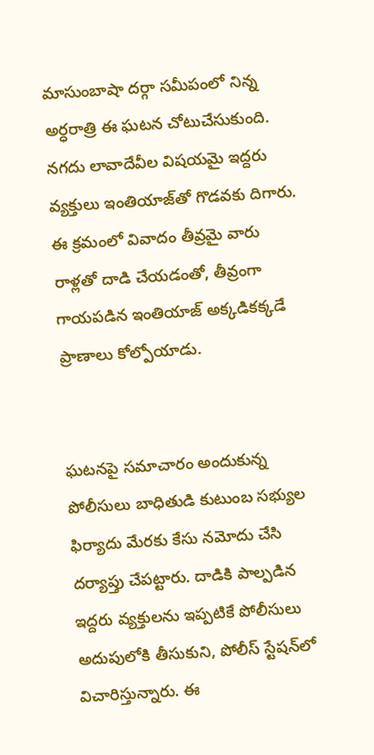మాసుంబాషా దర్గా సమీపంలో నిన్న అర్ధరాత్రి ఈ ఘటన చోటుచేసుకుంది. నగదు లావాదేవీల విషయమై ఇద్దరు వ్యక్తులు ఇంతియాజ్‌తో గొడవకు దిగారు. ఈ క్రమంలో వివాదం తీవ్రమై వారు రాళ్లతో దాడి చేయడంతో, తీవ్రంగా గాయపడిన ఇంతియాజ్ అక్కడికక్కడే ప్రాణాలు కోల్పోయాడు.


ఘటనపై సమాచారం అందుకున్న పోలీసులు బాధితుడి కుటుంబ సభ్యుల ఫిర్యాదు మేరకు కేసు నమోదు చేసి దర్యాప్తు చేపట్టారు. దాడికి పాల్పడిన ఇద్దరు వ్యక్తులను ఇప్పటికే పోలీసులు అదుపులోకి తీసుకుని, పోలీస్ స్టేషన్‌లో విచారిస్తున్నారు. ఈ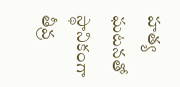హత్య ఘటనతో స్థానికంగా తీవ్ర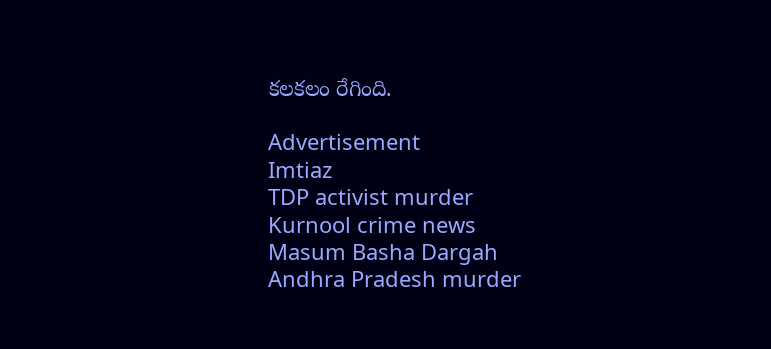కలకలం రేగింది.

Advertisement
Imtiaz
TDP activist murder
Kurnool crime news
Masum Basha Dargah
Andhra Pradesh murder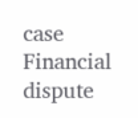case
Financial dispute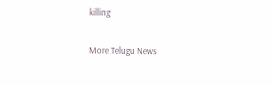killing

More Telugu News